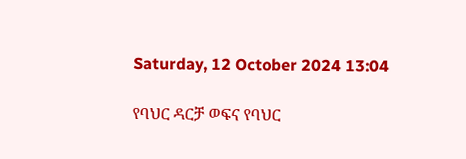Saturday, 12 October 2024 13:04

የባህር ዳርቻ ወፍና የባህር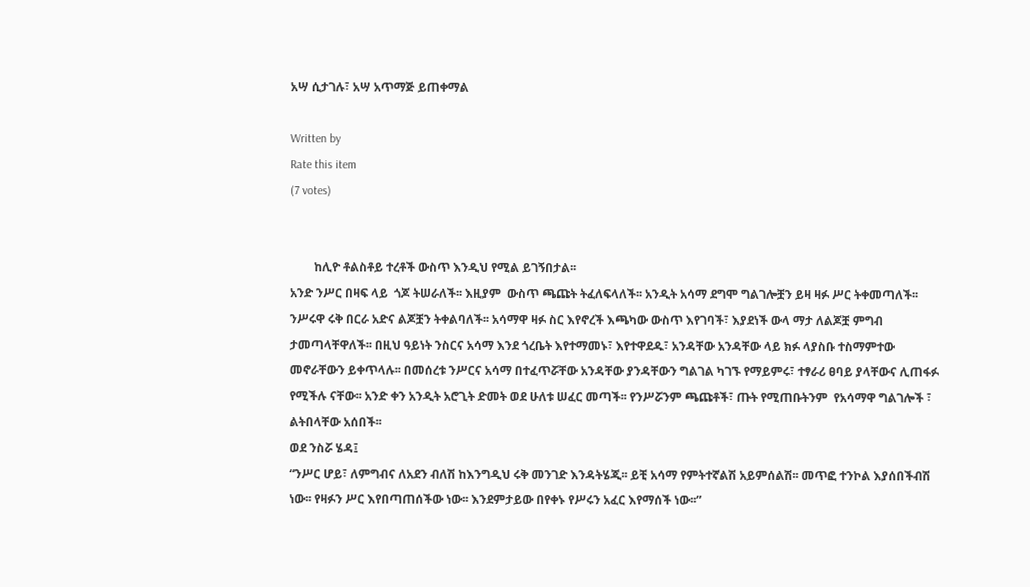አሣ ሲታገሉ፣ አሣ አጥማጅ ይጠቀማል

Written by
Rate this item
(7 votes)


        ከሊዮ ቶልስቶይ ተረቶች ውስጥ እንዲህ የሚል ይገኝበታል፡፡
አንድ ንሥር በዛፍ ላይ  ጎጆ ትሠራለች፡፡ እዚያም  ውስጥ ጫጩት ትፈለፍላለች፡፡ አንዲት አሳማ ደግሞ ግልገሎቿን ይዛ ዛፉ ሥር ትቀመጣለች፡፡ ንሥሩዋ ሩቅ በርራ አድና ልጆቿን ትቀልባለች፡፡ አሳማዋ ዛፉ ስር እየኖረች እጫካው ውስጥ እየገባች፣ እያደነች ውላ ማታ ለልጆቿ ምግብ ታመጣላቸዋለች፡፡ በዚህ ዓይነት ንስርና አሳማ እንደ ጎረቤት እየተማመኑ፣ እየተዋደዱ፣ አንዳቸው አንዳቸው ላይ ክፉ ላያስቡ ተስማምተው መኖራቸውን ይቀጥላሉ፡፡ በመሰረቱ ንሥርና አሳማ በተፈጥሯቸው አንዳቸው ያንዳቸውን ግልገል ካገኙ የማይምሩ፣ ተፃራሪ ፀባይ ያላቸውና ሊጠፋፉ የሚችሉ ናቸው፡፡ አንድ ቀን አንዲት አሮጊት ድመት ወደ ሁለቱ ሠፈር መጣች፡፡ የንሥሯንም ጫጩቶች፣ ጡት የሚጠቡትንም  የአሳማዋ ግልገሎች ፣ ልትበላቸው አሰበች፡፡
ወደ ንስሯ ሄዳ፤
“ንሥር ሆይ፣ ለምግብና ለአደን ብለሽ ከእንግዲህ ሩቅ መንገድ እንዳትሄጂ፡፡ ይቺ አሳማ የምትተኛልሽ አይምሰልሽ፡፡ መጥፎ ተንኮል እያሰበችብሽ  ነው፡፡ የዛፉን ሥር እየበጣጠሰችው ነው፡፡ እንደምታይው በየቀኑ የሥሩን አፈር እየማሰች ነው፡፡”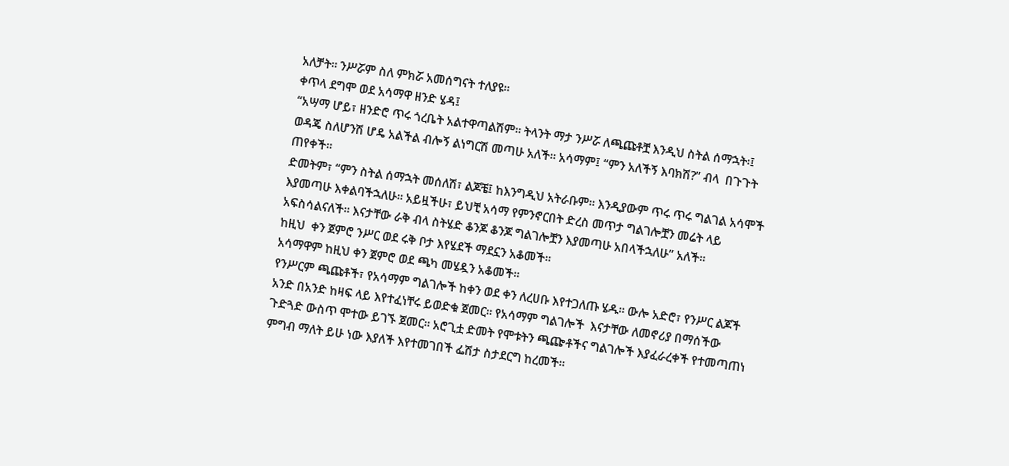አለቻት፡፡ ንሥሯም ስለ ምክሯ አመሰግናት ተለያዩ፡፡
ቀጥላ ደግሞ ወደ አሳማዋ ዘንድ ሄዳ፤
“አሣማ ሆይ፣ ዘንድሮ ጥሩ ጎረቤት አልተዋጣልሽም፡፡ ትላንት ማታ ንሥሯ ለጫጩቶቿ እንዲህ ስትል ሰማኋት፡፤ ወዳጄ ስለሆንሽ ሆዴ አልችል ብሎኝ ልነግርሽ መጣሁ አለች፡፡ አሳማም፤ “ምን አለችኝ እባክሽ?” ብላ  በጉጉት ጠየቀች፡፡
ድመትም፣ “ምን ስትል ሰማኋት መሰለሽ፣ ልጆቼ፤ ከእንግዲህ አትራቡም፡፡ እንዲያውም ጥሩ ጥሩ ግልገል አሳሞች እያመጣሁ እቀልባችኋለሁ፡፡ አይዟችሁ፣ ይህቺ አሳማ የምንኖርበት ድረስ መጥታ ግልገሎቿን መሬት ላይ አፍስሳልናለች፡፡ እናታቸው ራቅ ብላ ስትሄድ ቆንጆ ቆንጆ ግልገሎቿን እያመጣሁ አበላችኋለሁ” አለች፡፡
ከዚህ  ቀን ጀምሮ ንሥር ወደ ሩቅ ቦታ እየሄደች ማደኗን አቆመች፡፡
አሳማዋም ከዚህ ቀን ጀምሮ ወደ ጫካ መሄዷን አቆመች፡፡
የንሥርም ጫጩቶች፣ የአሳማም ግልገሎች ከቀን ወደ ቀን ለረሀቡ እየተጋለጡ ሄዱ፡፡ ውሎ አድሮ፣ የንሥር ልጆች  አንድ በአንድ ከዛፍ ላይ እየተፈነቸሩ ይወድቁ ጀመር፡፡ የአሳማም ግልገሎች  እናታቸው ለመኖሪያ በማሰችው ጉድጓድ ውስጥ ሞተው ይገኙ ጀመር፡፡ አሮጊቷ ድመት የሞቱትን ጫጬቶችና ግልገሎች እያፈራረቀች የተመጣጠነ ምግብ ማለት ይሁ ነው እያለች እየተመገበች ፌሽታ ስታደርግ ከረመች፡፡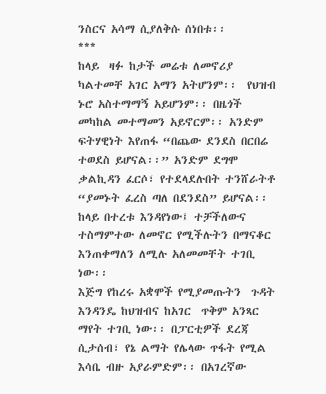ንስርና አሳማ ሲያለቅሱ ሰነበቱ፡፡
***
ከላይ  ዛፉ ከታች መሬቱ ለመኖሪያ ካልተመቸ አገር አማን አትሆንም፡፡  የህዝብ ኑሮ አስተማማኝ አይሆንም፡፡ በዜጎች መካከል መተማመን አይኖርም፡፡ አንድም ፍትሃዊነት እየጠፋ “በጨው ደንደስ በርበሬ ተወደስ ይሆናል፡፡” አንድም ደግሞ ቃልኪዳን ፈርሶ፣ የተደላደሉበት ተንሸራትቶ “ያመኑት ፈረስ ጣለ በደንደስ” ይሆናል፡፡
ከላይ በተረቱ እንዳየነው፤ ተቻችለውና ተስማምተው ለመኖር የሚችሉትን በማናቆር እንጠቀማለን ለሚሉ አለመመቸት ተገቢ ነው፡፡
እጅግ የከረሩ አቋሞች የሚያመጡትን  ጉዳት እንዳንዴ ከህዝብና ከአገር  ጥቅም አንጻር ማየት ተገቢ ነው፡፡ በፓርቲዎች ደረጃ ሲታሰብ፣ የኔ ልማት የሌላው ጥፋት የሚል  እሳቤ ብዙ አያራምድም፡፡ በአገረኛው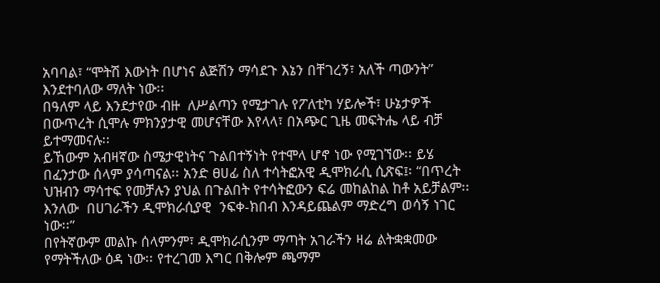አባባል፣ “ሞትሽ እውነት በሆነና ልጅሽን ማሳደጉ እኔን በቸገረኝ፣ አለች ጣውንት” እንደተባለው ማለት ነው፡፡
በዓለም ላይ እንደታየው ብዙ  ለሥልጣን የሚታገሉ የፖለቲካ ሃይሎች፣ ሁኔታዎች በውጥረት ሲሞሉ ምክንያታዊ መሆናቸው እየላላ፣ በአጭር ጊዜ መፍትሔ ላይ ብቻ ይተማመናሉ፡፡
ይኸውም አብዛኛው ስሜታዊነትና ጉልበተኝነት የተሞላ ሆኖ ነው የሚገኘው፡፡ ይሄ በፈንታው ሰላም ያሳጣናል፡፡ አንድ ፀሀፊ ስለ ተሳትፎአዊ ዲሞክራሲ ሲጽፍ፤፡ “በጥረት ህዝብን ማሳተፍ የመቻሉን ያህል በጉልበት የተሳትፎውን ፍሬ መከልከል ከቶ አይቻልም፡፡ እንለው  በሀገራችን ዲሞክራሲያዊ  ንፍቀ-ክበብ እንዳይጨልም ማድረግ ወሳኝ ነገር ነው፡፡”
በየትኛውም መልኩ ሰላምንም፣ ዲሞክራሲንም ማጣት አገራችን ዛሬ ልትቋቋመው የማትችለው ዕዳ ነው፡፡ የተረገመ እግር በቅሎም ጫማም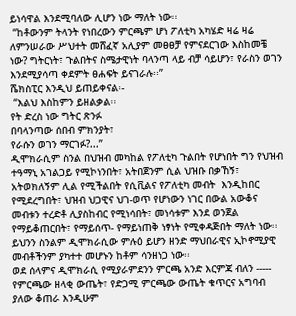ይነሳዋል እንደሚባለው ሊሆን ነው ማለት ነው፡፡
 “ከቶውንም ትላንት የነበረውን ምርጫም ሆነ ፖለቲካ አካሄድ ዛሬ ዛሬ ለምንሠራው ሥህተት መሸፈኛ አሊያም መፀፀቻ የምናደርገው እስከመቼ ነው? ግትርነት፣ ጉልበትና ስሜታዊነት ባላንጣ ላይ ብቻ ሳይሆን፣ የራስን ወገን እንደሚያሳጣ ቀደምት ፀሐፍት ይናገራሉ፡፡”
ሼክስፒር እንዲህ ይጠይቀናል፡-
 “እልህ እስከምን ይዘልቃል፡፡
የት ድረስ ነው ግትር ጽንፉ
በባላንጣው ሰበብ ምክንያት፣
የራሱን ወገን ማርገፉ?...”
ዲሞክራሲም ስንል በህዝብ መካከል የፖለቲካ ጉልበት የሆነበት ግን የህዝብ ተዓማኒ አገልጋይ የሚኮነንበት፣ አትበጀንም ሲል ህዝቡ በቃኸኝ፣ አትወክለኝም ሊል የሚችልበት የሲቪልና የፖለቲካ መብት  እንዲከበር የሚደረግበት፣ ህዝብ ህጋዊና ህገ-ወጥ የሆነውን ነገር በውል አውቆና መብቱን ተረድቶ ሊያስከብር የሚነሳበት፣ መነሳቱም እንደ ወንጀል  የማይቆጠርበት፣ የማይሰጥ- የማይነጠቅ ነፃነት የሚቀዳጅበት ማለት ነው፡፡ ይህንን ስንልም ዲሞክራሲው ምሉዕ ይሆን ዘንድ ማህበራዊና ኢኮኖሚያዊ መብቶችንም ያካተተ መሆኑን ከቶም ሳንዘነጋ ነው፡፡
ወደ ሰላምና ዲሞክራሲ የሚያራምደንን ምርጫ አንድ እርምጃ ብለን ----- የምርጫው ዘላቂ ውጤት፣ የድጋሚ ምርጫው ውጤት ቁጥርና አግባብ ያለው ቆጠራ እንዲሁም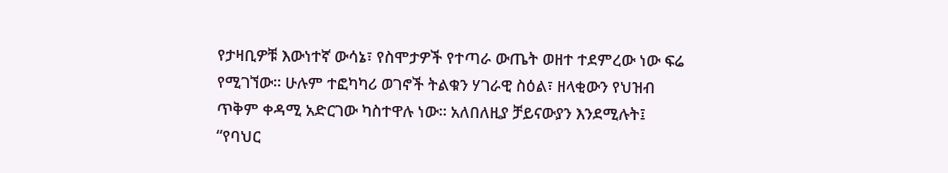የታዛቢዎቹ እውነተኛ ውሳኔ፣ የስሞታዎች የተጣራ ውጤት ወዘተ ተደምረው ነው ፍሬ የሚገኘው፡፡ ሁሉም ተፎካካሪ ወገኖች ትልቁን ሃገራዊ ስዕል፣ ዘላቂውን የህዝብ ጥቅም ቀዳሚ አድርገው ካስተዋሉ ነው፡፡ አለበለዚያ ቻይናውያን እንደሚሉት፤ “የባህር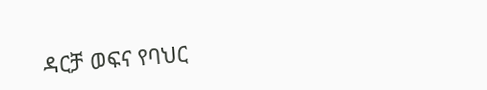ዳርቻ ወፍና የባህር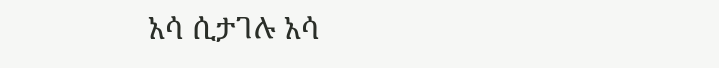አሳ ሲታገሉ አሳ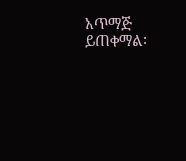አጥማጅ ይጠቀማል፡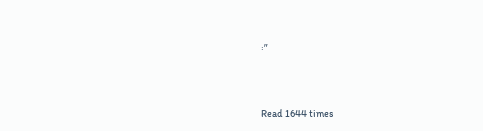፡”




Read 1644 times